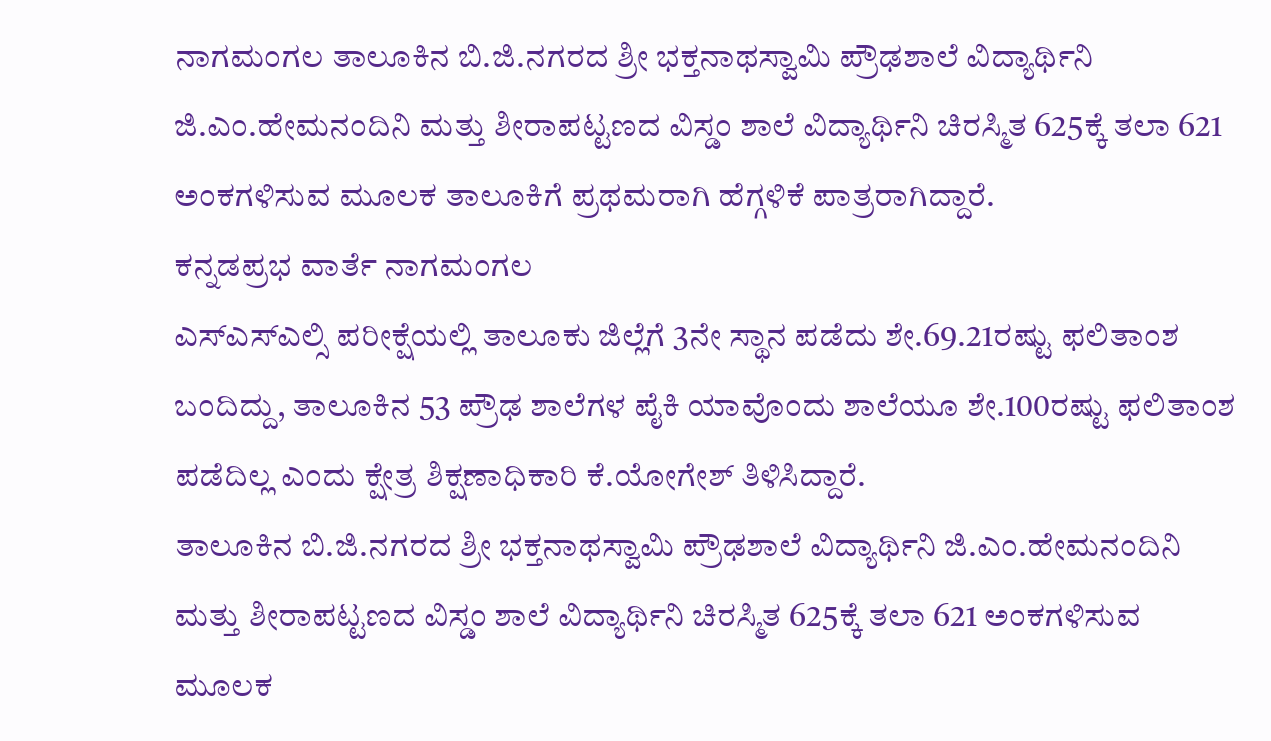ನಾಗಮಂಗಲ ತಾಲೂಕಿನ ಬಿ.ಜಿ.ನಗರದ ಶ್ರೀ ಭಕ್ತನಾಥಸ್ವಾಮಿ ಪ್ರೌಢಶಾಲೆ ವಿದ್ಯಾರ್ಥಿನಿ ಜಿ.ಎಂ.ಹೇಮನಂದಿನಿ ಮತ್ತು ಶೀರಾಪಟ್ಟಣದ ವಿಸ್ಡಂ ಶಾಲೆ ವಿದ್ಯಾರ್ಥಿನಿ ಚಿರಸ್ಮಿತ 625ಕ್ಕೆ ತಲಾ 621 ಅಂಕಗಳಿಸುವ ಮೂಲಕ ತಾಲೂಕಿಗೆ ಪ್ರಥಮರಾಗಿ ಹೆಗ್ಗಳಿಕೆ ಪಾತ್ರರಾಗಿದ್ದಾರೆ.
ಕನ್ನಡಪ್ರಭ ವಾರ್ತೆ ನಾಗಮಂಗಲ
ಎಸ್ಎಸ್ಎಲ್ಸಿ ಪರೀಕ್ಷೆಯಲ್ಲಿ ತಾಲೂಕು ಜಿಲ್ಲೆಗೆ 3ನೇ ಸ್ಥಾನ ಪಡೆದು ಶೇ.69.21ರಷ್ಟು ಫಲಿತಾಂಶ ಬಂದಿದ್ದು, ತಾಲೂಕಿನ 53 ಪ್ರೌಢ ಶಾಲೆಗಳ ಪೈಕಿ ಯಾವೊಂದು ಶಾಲೆಯೂ ಶೇ.100ರಷ್ಟು ಫಲಿತಾಂಶ ಪಡೆದಿಲ್ಲ ಎಂದು ಕ್ಷೇತ್ರ ಶಿಕ್ಷಣಾಧಿಕಾರಿ ಕೆ.ಯೋಗೇಶ್ ತಿಳಿಸಿದ್ದಾರೆ.
ತಾಲೂಕಿನ ಬಿ.ಜಿ.ನಗರದ ಶ್ರೀ ಭಕ್ತನಾಥಸ್ವಾಮಿ ಪ್ರೌಢಶಾಲೆ ವಿದ್ಯಾರ್ಥಿನಿ ಜಿ.ಎಂ.ಹೇಮನಂದಿನಿ ಮತ್ತು ಶೀರಾಪಟ್ಟಣದ ವಿಸ್ಡಂ ಶಾಲೆ ವಿದ್ಯಾರ್ಥಿನಿ ಚಿರಸ್ಮಿತ 625ಕ್ಕೆ ತಲಾ 621 ಅಂಕಗಳಿಸುವ ಮೂಲಕ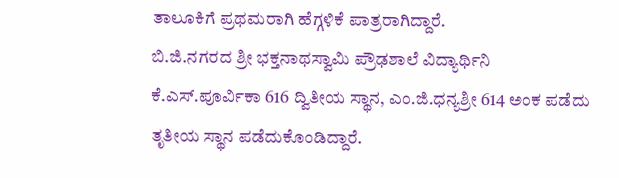ತಾಲೂಕಿಗೆ ಪ್ರಥಮರಾಗಿ ಹೆಗ್ಗಳಿಕೆ ಪಾತ್ರರಾಗಿದ್ದಾರೆ.
ಬಿ.ಜಿ.ನಗರದ ಶ್ರೀ ಭಕ್ತನಾಥಸ್ವಾಮಿ ಪ್ರೌಢಶಾಲೆ ವಿದ್ಯಾರ್ಥಿನಿ ಕೆ.ಎಸ್.ಪೂರ್ವಿಕಾ 616 ದ್ವಿತೀಯ ಸ್ಥಾನ, ಎಂ.ಜಿ.ಧನ್ಯಶ್ರೀ 614 ಅಂಕ ಪಡೆದು ತೃತೀಯ ಸ್ಥಾನ ಪಡೆದುಕೊಂಡಿದ್ದಾರೆ.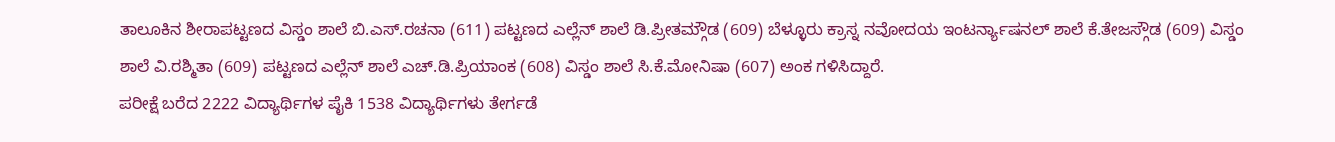ತಾಲೂಕಿನ ಶೀರಾಪಟ್ಟಣದ ವಿಸ್ಡಂ ಶಾಲೆ ಬಿ.ಎಸ್.ರಚನಾ (611) ಪಟ್ಟಣದ ಎಲ್ಲೆನ್ ಶಾಲೆ ಡಿ.ಪ್ರೀತಮ್ಗೌಡ (609) ಬೆಳ್ಳೂರು ಕ್ರಾಸ್ನ ನವೋದಯ ಇಂಟರ್ನ್ಯಾಷನಲ್ ಶಾಲೆ ಕೆ.ತೇಜಸ್ಗೌಡ (609) ವಿಸ್ಡಂ ಶಾಲೆ ವಿ.ರಶ್ಮಿತಾ (609) ಪಟ್ಟಣದ ಎಲ್ಲೆನ್ ಶಾಲೆ ಎಚ್.ಡಿ.ಪ್ರಿಯಾಂಕ (608) ವಿಸ್ಡಂ ಶಾಲೆ ಸಿ.ಕೆ.ಮೋನಿಷಾ (607) ಅಂಕ ಗಳಿಸಿದ್ದಾರೆ.
ಪರೀಕ್ಷೆ ಬರೆದ 2222 ವಿದ್ಯಾರ್ಥಿಗಳ ಪೈಕಿ 1538 ವಿದ್ಯಾರ್ಥಿಗಳು ತೇರ್ಗಡೆ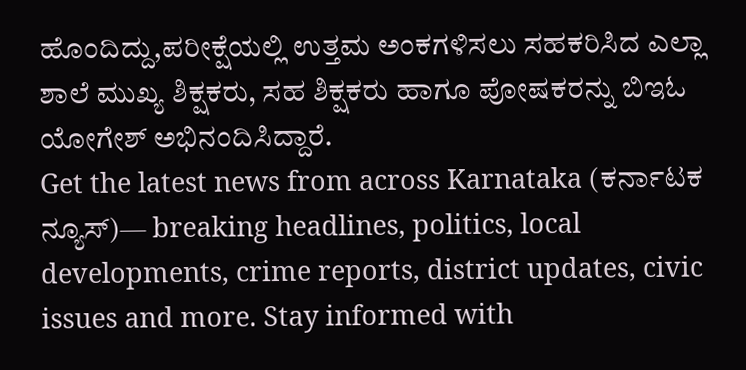ಹೊಂದಿದ್ದು,ಪರೀಕ್ಷೆಯಲ್ಲಿ ಉತ್ತಮ ಅಂಕಗಳಿಸಲು ಸಹಕರಿಸಿದ ಎಲ್ಲಾ ಶಾಲೆ ಮುಖ್ಯ ಶಿಕ್ಷಕರು, ಸಹ ಶಿಕ್ಷಕರು ಹಾಗೂ ಪೋಷಕರನ್ನು ಬಿಇಓ ಯೋಗೇಶ್ ಅಭಿನಂದಿಸಿದ್ದಾರೆ.
Get the latest news from across Karnataka (ಕರ್ನಾಟಕ ನ್ಯೂಸ್)— breaking headlines, politics, local developments, crime reports, district updates, civic issues and more. Stay informed with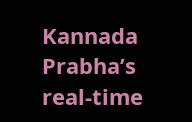Kannada Prabha’s real‑time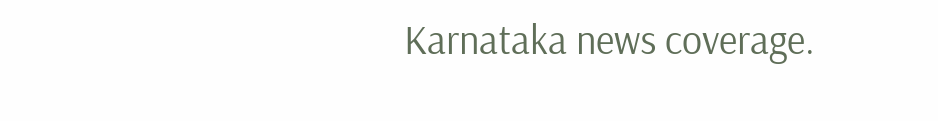Karnataka news coverage.